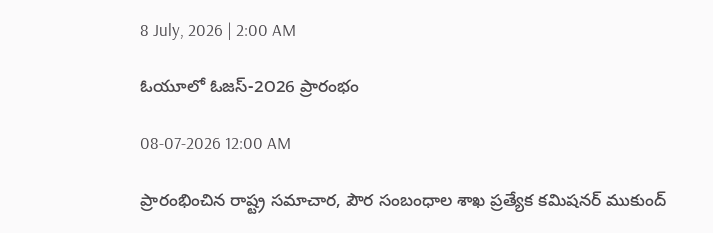8 July, 2026 | 2:00 AM

ఓయూలో ఓజస్-2౦26 ప్రారంభం

08-07-2026 12:00 AM

ప్రారంభించిన రాష్ట్ర సమాచార, పౌర సంబంధాల శాఖ ప్రత్యేక కమిషనర్ ముకుంద్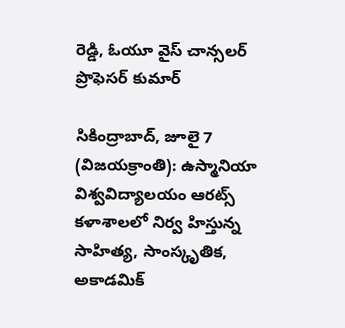రెడ్డి, ఓయూ వైస్ చాన్సలర్ ప్రొఫెసర్ కుమార్

సికింద్రాబాద్, జూలై 7 (విజయక్రాంతి): ఉస్మానియా విశ్వవిద్యాలయం ఆరట్స్ కళాశాలలో నిర్వ హిస్తున్న సాహిత్య, సాంస్కృతిక, అకాడమిక్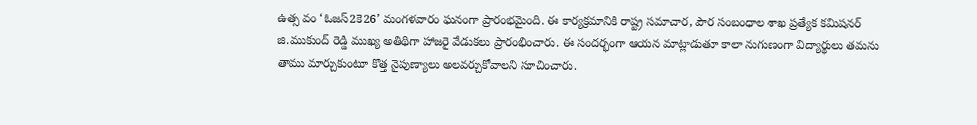ఉత్స వం ‘ఓజస్2కె26’ మంగళవారం ఘనంగా ప్రారంభమైంది. ఈ కార్యక్రమానికి రాష్ట్ర సమాచార, పౌర సంబంధాల శాఖ ప్రత్యేక కమిషనర్ జి.ముకుంద్ రెడ్డి ముఖ్య అతిథిగా హాజరై వేడుకలు ప్రారంభించారు. ఈ సందర్భంగా ఆయన మాట్లాడుతూ కాలా నుగుణంగా విద్యార్థులు తమను తాము మార్చుకుంటూ కొత్త నైపుణ్యాలు అలవర్చుకోవాలని సూచించారు.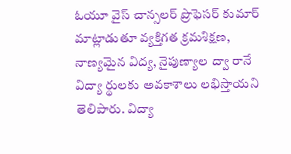ఓయూ వైస్ చాన్సలర్ ప్రొఫెసర్ కుమార్ మాట్లాడుతూ వ్యక్తిగత క్రమశిక్షణ, నాణ్యమైన విద్య, నైపుణ్యాల ద్వా రానే విద్యా ర్థులకు అవకాశాలు లభిస్తాయని తెలిపారు. విద్యా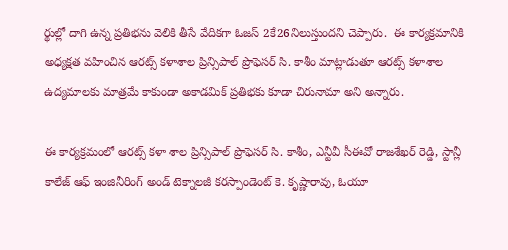ర్థుల్లో దాగి ఉన్న ప్రతిభను వెలికి తీసే వేదికగా ఓజస్ 2కే26నిలుస్తుందని చెప్పారు.  ఈ కార్యక్రమానికి అధ్యక్షత వహించిన ఆరట్స్ కళాశాల ప్రిన్సిపాల్ ప్రొఫెసర్ సి. కాశీం మాట్లాడుతూ ఆరట్స్ కళాశాల ఉద్యమాలకు మాత్రమే కాకుండా అకాడమిక్ ప్రతిభకు కూడా చిరునామా అని అన్నారు.

ఈ కార్యక్రమంలో ఆరట్స్ కళా శాల ప్రిన్సిపాల్ ప్రొఫెసర్ సి. కాశీం, ఎన్టీవీ సీఈవో రాజశేఖర్ రెడ్డి, స్టాన్లీ కాలేజ్ ఆఫ్ ఇంజినీరింగ్ అండ్ టెక్నాలజీ కరస్పాండెంట్ కె. కృష్ణారావు, ఓయూ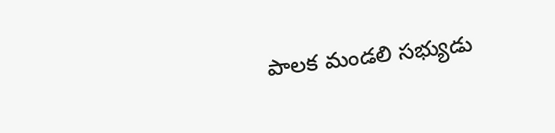పాలక మండలి సభ్యుడు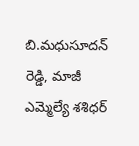బి.మధుసూదన్ రెడ్డి, మాజీ ఎమ్మెల్యే శశిధర్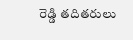రెడ్డి తదితరులు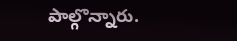పాల్గొన్నారు.